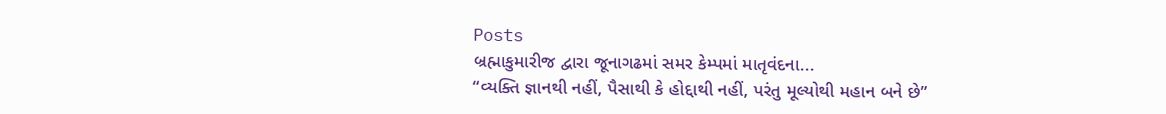Posts
બ્રહ્માકુમારીજ દ્વારા જૂનાગઢમાં સમર કેમ્પમાં માતૃવંદના...
“વ્યક્તિ જ્ઞાનથી નહીં, પૈસાથી કે હોદ્દાથી નહીં, પરંતુ મૂલ્યોથી મહાન બને છે”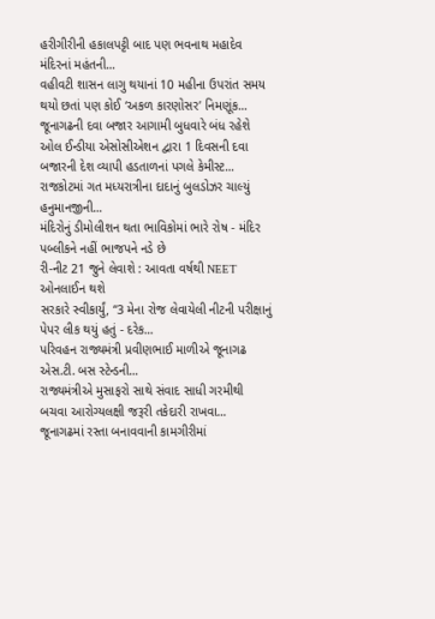હરીગીરીની હકાલપટ્ટી બાદ પણ ભવનાથ મહાદેવ મંદિરનાં મહંતની...
વહીવટી શાસન લાગુ થયાનાં 10 મહીના ઉપરાંત સમય થયો છતાં પણ કોઈ ‘અકળ કારણોસર’ નિમણૂંક...
જૂનાગઢની દવા બજાર આગામી બુધવારે બંધ રહેશે
ઓલ ઈન્ડીયા એસોસીએશન દ્વારા 1 દિવસની દવા બજારની દેશ વ્યાપી હડતાળનાં પગલે કેમીસ્ટ...
રાજકોટમાં ગત મધ્યરાત્રીના દાદાનું બુલડોઝર ચાલ્યું હનુમાનજીની...
મંદિરોનું ડીમોલીશન થતા ભાવિકોમાં ભારે રોષ - મંદિર પબ્લીકને નહીં ભાજપને નડે છે
રી-નીટ 21 જુને લેવાશે : આવતા વર્ષથી NEET ઓનલાઈન થશે
સરકારે સ્વીકાર્યું, “3 મેના રોજ લેવાયેલી નીટની પરીક્ષાનું પેપર લીક થયું હતું - દરેક...
પરિવહન રાજ્યમંત્રી પ્રવીણભાઈ માળીએ જૂનાગઢ એસ.ટી. બસ સ્ટેન્ડની...
રાજ્યમંત્રીએ મુસાફરો સાથે સંવાદ સાધી ગરમીથી બચવા આરોગ્યલક્ષી જરૂરી તકેદારી રાખવા...
જૂનાગઢમાં રસ્તા બનાવવાની કામગીરીમાં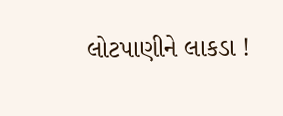લોટપાણીને લાકડા !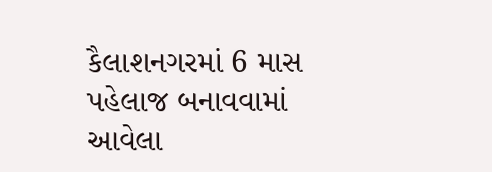કૈલાશનગરમાં 6 માસ પહેલાજ બનાવવામાં આવેલા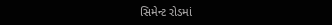સિમેન્ટ રોડમાં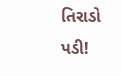તિરાડો પડી!